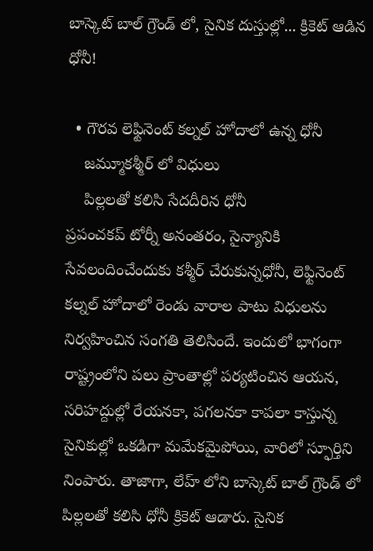బాస్కెట్ బాల్ గ్రౌండ్ లో, సైనిక దుస్తుల్లో... క్రికెట్ ఆడిన ధోనీ!

  • గౌరవ లెఫ్టినెంట్ కల్నల్ హోదాలో ఉన్న ధోనీ
    జమ్మూకశ్మీర్ లో విధులు
    పిల్లలతో కలిసి సేదదీరిన ధోనీ
ప్రపంచకప్ టోర్నీ అనంతరం, సైన్యానికి సేవలందించేందుకు కశ్మీర్ చేరుకున్నధోనీ, లెఫ్టినెంట్ కల్నల్ హోదాలో రెండు వారాల పాటు విధులను నిర్వహించిన సంగతి తెలిసిందే. ఇందులో భాగంగా రాష్ట్రంలోని పలు ప్రాంతాల్లో పర్యటించిన ఆయన, సరిహద్దుల్లో రేయనకా, పగలనకా కాపలా కాస్తున్న సైనికుల్లో ఒకడిగా మమేకమైపోయి, వారిలో స్ఫూర్తిని నింపారు. తాజాగా, లేహ్ లోని బాస్కెట్ బాల్ గ్రౌండ్ లో పిల్లలతో కలిసి ధోనీ క్రికెట్ ఆడారు. సైనిక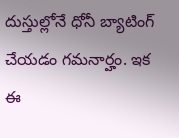దుస్తుల్లోనే ధోనీ బ్యాటింగ్ చేయడం గమనార్హం. ఇక ఈ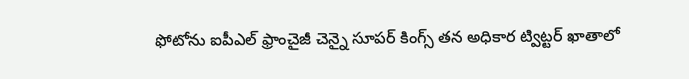ఫోటోను ఐపీఎల్ ఫ్రాంచైజీ చెన్నై సూపర్ కింగ్స్ తన అధికార ట్విట్టర్ ఖాతాలో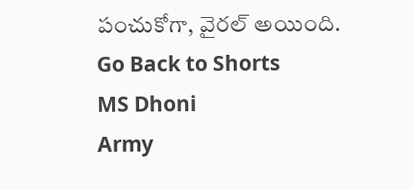పంచుకోగా, వైరల్ అయింది.
Go Back to Shorts
MS Dhoni
Army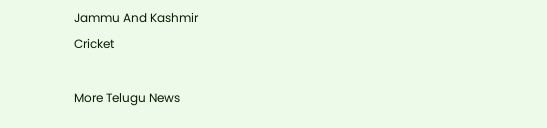Jammu And Kashmir
Cricket

More Telugu News